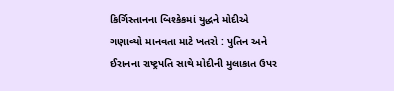કિર્ગિસ્તાનના બિશ્કેકમાં યુદ્ધને મોદીએ ગણાવ્યો માનવતા માટે ખતરો : પુતિન અને ઈરાનના રાષ્ટ્રપતિ સાથે મોદીની મુલાકાત ઉપર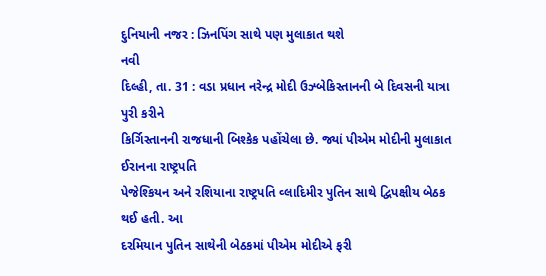દુનિયાની નજર : ઝિનપિંગ સાથે પણ મુલાકાત થશે
નવી
દિલ્હી, તા. 31 : વડા પ્રધાન નરેન્દ્ર મોદી ઉઝ્બેકિસ્તાનની બે દિવસની યાત્રા પુરી કરીને
કિર્ગિસ્તાનની રાજધાની બિશ્કેક પહોંચેલા છે. જ્યાં પીએમ મોદીની મુલાકાત ઈરાનના રાષ્ટ્રપતિ
પેજેશ્કિયન અને રશિયાના રાષ્ટ્રપતિ વ્લાદિમીર પુતિન સાથે દ્વિપક્ષીય બેઠક થઈ હતી. આ
દરમિયાન પુતિન સાથેની બેઠકમાં પીએમ મોદીએ ફરી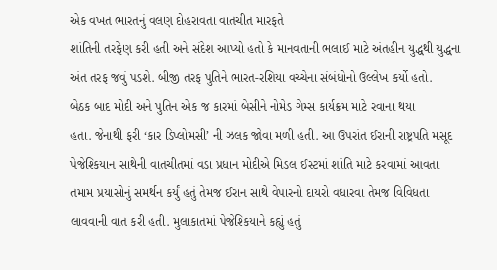એક વખત ભારતનું વલણ દોહરાવતા વાતચીત મારફતે
શાંતિની તરફેણ કરી હતી અને સંદેશ આપ્યો હતો કે માનવતાની ભલાઈ માટે અંતહીન યુદ્ધથી યુદ્ધના
અંત તરફ જવું પડશે. બીજી તરફ પુતિને ભારત-રશિયા વચ્ચેના સંબંધોનો ઉલ્લેખ કર્યો હતો.
બેઠક બાદ મોદી અને પુતિન એક જ કારમાં બેસીને નોમેડ ગેમ્સ કાર્યક્રમ માટે રવાના થયા
હતા. જેનાથી ફરી ‘કાર ડિપ્લોમસી’ ની ઝલક જોવા મળી હતી. આ ઉપરાંત ઈરાની રાષ્ટ્રપતિ મસૂદ
પેજેશ્કિયાન સાથેની વાતચીતમાં વડા પ્રધાન મોદીએ મિડલ ઈસ્ટમાં શાંતિ માટે કરવામાં આવતા
તમામ પ્રયાસોનું સમર્થન કર્યું હતું તેમજ ઈરાન સાથે વેપારનો દાયરો વધારવા તેમજ વિવિધતા
લાવવાની વાત કરી હતી. મુલાકાતમાં પેજેશ્કિયાને કહ્યું હતું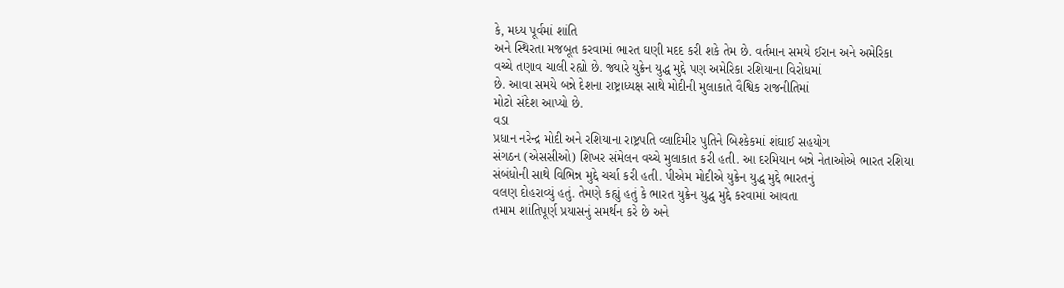કે, મધ્ય પૂર્વમાં શાંતિ
અને સ્થિરતા મજબૂત કરવામાં ભારત ઘણી મદદ કરી શકે તેમ છે. વર્તમાન સમયે ઈરાન અને અમેરિકા
વચ્ચે તણાવ ચાલી રહ્યો છે. જ્યારે યુક્રેન યુદ્ધ મુદ્દે પણ અમેરિકા રશિયાના વિરોધમાં
છે. આવા સમયે બન્ને દેશના રાષ્ટ્રાધ્યક્ષ સાથે મોદીની મુલાકાતે વૈશ્વિક રાજનીતિમાં
મોટો સંદેશ આપ્યો છે.
વડા
પ્રધાન નરેન્દ્ર મોદી અને રશિયાના રાષ્ટ્રપતિ વ્લાદિમીર પુતિને બિશ્કેકમાં શંઘાઈ સહયોગ
સંગઠન (એસસીઓ) શિખર સંમેલન વચ્ચે મુલાકાત કરી હતી. આ દરમિયાન બન્ને નેતાઓએ ભારત રશિયા
સંબંધોની સાથે વિભિન્ન મુદ્દે ચર્ચા કરી હતી. પીએમ મોદીએ યુક્રેન યુદ્ધ મુદ્દે ભારતનું
વલણ દોહરાવ્યું હતું. તેમણે કહ્યું હતું કે ભારત યુક્રેન યુદ્ધ મુદ્દે કરવામાં આવતા
તમામ શાંતિપૂર્ણ પ્રયાસનું સમર્થન કરે છે અને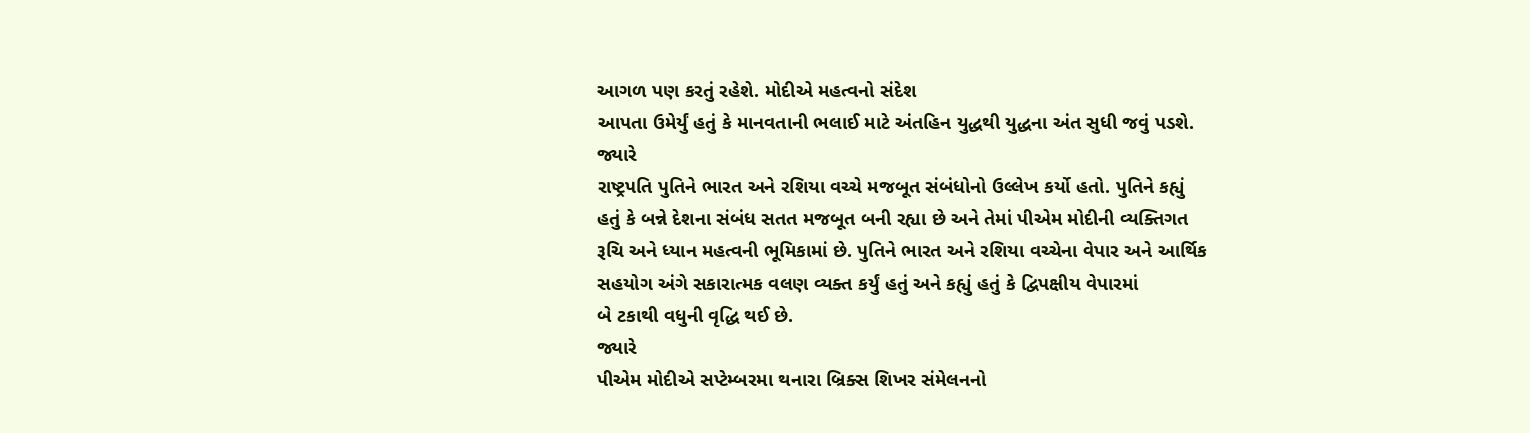આગળ પણ કરતું રહેશે. મોદીએ મહત્વનો સંદેશ
આપતા ઉમેર્યું હતું કે માનવતાની ભલાઈ માટે અંતહિન યુદ્ધથી યુદ્ધના અંત સુધી જવું પડશે.
જ્યારે
રાષ્ટ્રપતિ પુતિને ભારત અને રશિયા વચ્ચે મજબૂત સંબંધોનો ઉલ્લેખ કર્યો હતો. પુતિને કહ્યું
હતું કે બન્ને દેશના સંબંધ સતત મજબૂત બની રહ્યા છે અને તેમાં પીએમ મોદીની વ્યક્તિગત
રૂચિ અને ધ્યાન મહત્વની ભૂમિકામાં છે. પુતિને ભારત અને રશિયા વચ્ચેના વેપાર અને આર્થિક
સહયોગ અંગે સકારાત્મક વલણ વ્યક્ત કર્યું હતું અને કહ્યું હતું કે દ્વિપક્ષીય વેપારમાં
બે ટકાથી વધુની વૃદ્ધિ થઈ છે.
જ્યારે
પીએમ મોદીએ સપ્ટેમ્બરમા થનારા બ્રિક્સ શિખર સંમેલનનો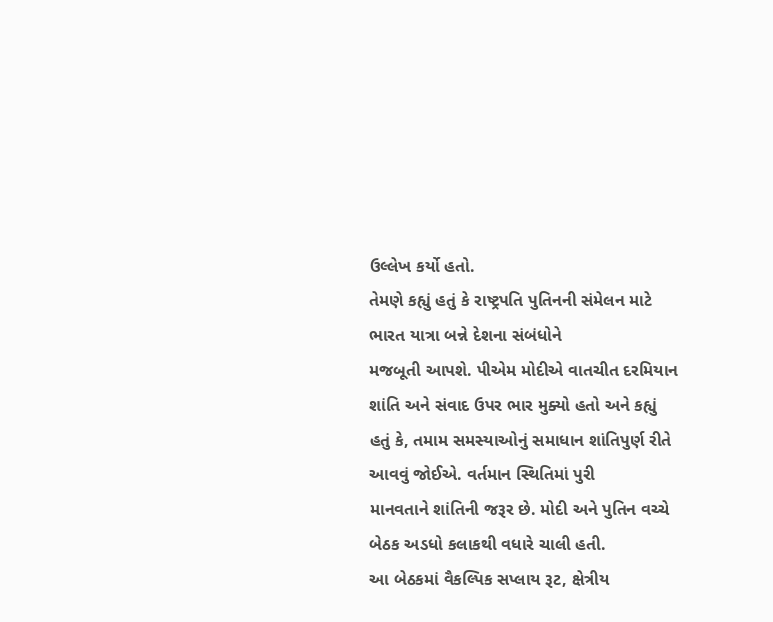ઉલ્લેખ કર્યો હતો.
તેમણે કહ્યું હતું કે રાષ્ટ્રપતિ પુતિનની સંમેલન માટે ભારત યાત્રા બન્ને દેશના સંબંધોને
મજબૂતી આપશે. પીએમ મોદીએ વાતચીત દરમિયાન શાંતિ અને સંવાદ ઉપર ભાર મુક્યો હતો અને કહ્યું
હતું કે, તમામ સમસ્યાઓનું સમાધાન શાંતિપુર્ણ રીતે આવવું જોઈએ. વર્તમાન સ્થિતિમાં પુરી
માનવતાને શાંતિની જરૂર છે. મોદી અને પુતિન વચ્ચે બેઠક અડધો કલાકથી વધારે ચાલી હતી.
આ બેઠકમાં વૈકલ્પિક સપ્લાય રૂટ, ક્ષેત્રીય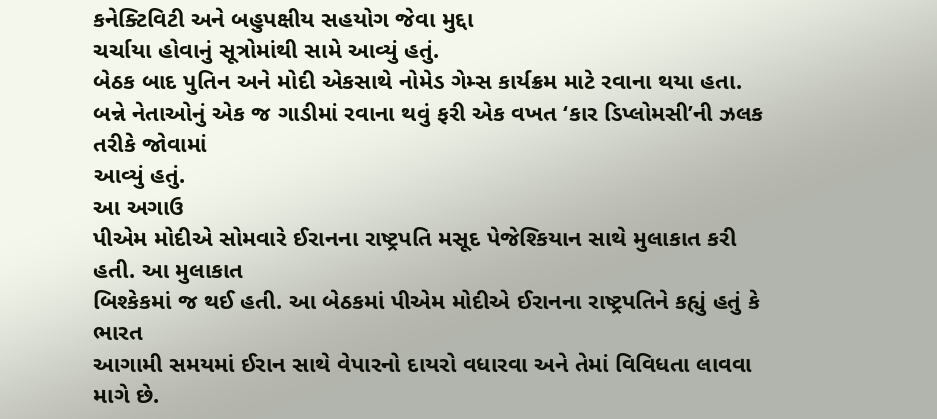કનેક્ટિવિટી અને બહુપક્ષીય સહયોગ જેવા મુદ્દા
ચર્ચાયા હોવાનું સૂત્રોમાંથી સામે આવ્યું હતું.
બેઠક બાદ પુતિન અને મોદી એકસાથે નોમેડ ગેમ્સ કાર્યક્રમ માટે રવાના થયા હતા.
બન્ને નેતાઓનું એક જ ગાડીમાં રવાના થવું ફરી એક વખત ‘કાર ડિપ્લોમસી’ની ઝલક તરીકે જોવામાં
આવ્યું હતું.
આ અગાઉ
પીએમ મોદીએ સોમવારે ઈરાનના રાષ્ટ્રપતિ મસૂદ પેજેશ્કિયાન સાથે મુલાકાત કરી હતી. આ મુલાકાત
બિશ્કેકમાં જ થઈ હતી. આ બેઠકમાં પીએમ મોદીએ ઈરાનના રાષ્ટ્રપતિને કહ્યું હતું કે ભારત
આગામી સમયમાં ઈરાન સાથે વેપારનો દાયરો વધારવા અને તેમાં વિવિધતા લાવવા માગે છે.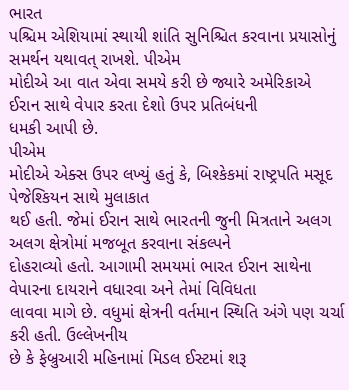ભારત
પશ્ચિમ એશિયામાં સ્થાયી શાંતિ સુનિશ્ચિત કરવાના પ્રયાસોનું સમર્થન યથાવત્ રાખશે. પીએમ
મોદીએ આ વાત એવા સમયે કરી છે જ્યારે અમેરિકાએ ઈરાન સાથે વેપાર કરતા દેશો ઉપર પ્રતિબંધની
ધમકી આપી છે.
પીએમ
મોદીએ એક્સ ઉપર લખ્યું હતું કે, બિશ્કેકમાં રાષ્ટ્રપતિ મસૂદ પેજેશ્કિયન સાથે મુલાકાત
થઈ હતી. જેમાં ઈરાન સાથે ભારતની જુની મિત્રતાને અલગ અલગ ક્ષેત્રોમાં મજબૂત કરવાના સંકલ્પને
દોહરાવ્યો હતો. આગામી સમયમાં ભારત ઈરાન સાથેના વેપારના દાયરાને વધારવા અને તેમાં વિવિધતા
લાવવા માગે છે. વધુમાં ક્ષેત્રની વર્તમાન સ્થિતિ અંગે પણ ચર્ચા કરી હતી. ઉલ્લેખનીય
છે કે ફેબ્રુઆરી મહિનામાં મિડલ ઈસ્ટમાં શરૂ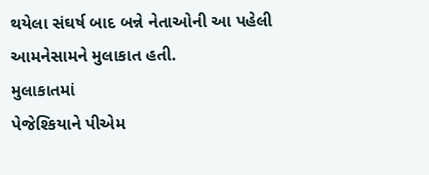થયેલા સંઘર્ષ બાદ બન્ને નેતાઓની આ પહેલી
આમનેસામને મુલાકાત હતી.
મુલાકાતમાં
પેજેશ્કિયાને પીએમ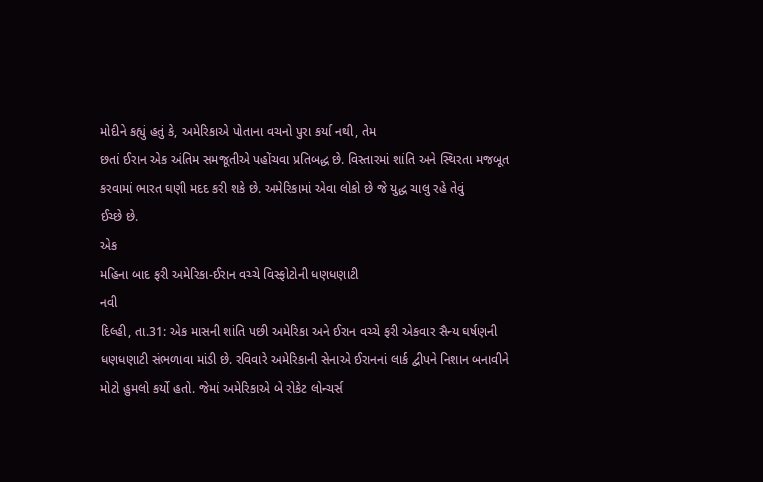મોદીને કહ્યું હતું કે, અમેરિકાએ પોતાના વચનો પુરા કર્યા નથી, તેમ
છતાં ઈરાન એક અંતિમ સમજૂતીએ પહોંચવા પ્રતિબદ્ધ છે. વિસ્તારમાં શાંતિ અને સ્થિરતા મજબૂત
કરવામાં ભારત ઘણી મદદ કરી શકે છે. અમેરિકામાં એવા લોકો છે જે યુદ્ધ ચાલુ રહે તેવું
ઈચ્છે છે.
એક
મહિના બાદ ફરી અમેરિકા-ઈરાન વચ્ચે વિસ્ફોટોની ધણધણાટી
નવી
દિલ્હી, તા.31: એક માસની શાંતિ પછી અમેરિકા અને ઈરાન વચ્ચે ફરી એકવાર સૈન્ય ઘર્ષણની
ધણધણાટી સંભળાવા માંડી છે. રવિવારે અમેરિકાની સેનાએ ઈરાનનાં લાર્ક દ્વીપને નિશાન બનાવીને
મોટો હુમલો કર્યો હતો. જેમાં અમેરિકાએ બે રોકેટ લોન્ચર્સ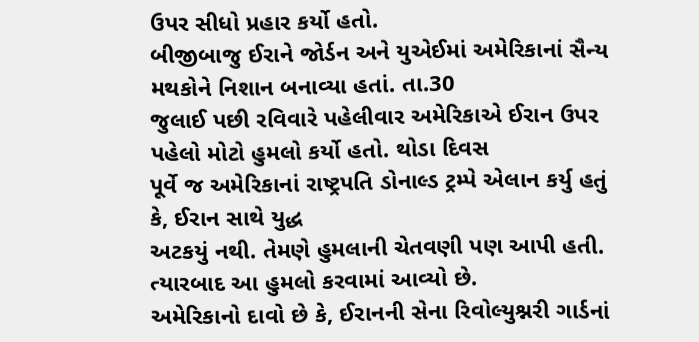ઉપર સીધો પ્રહાર કર્યો હતો.
બીજીબાજુ ઈરાને જોર્ડન અને યુએઈમાં અમેરિકાનાં સૈન્ય મથકોને નિશાન બનાવ્યા હતાં. તા.30
જુલાઈ પછી રવિવારે પહેલીવાર અમેરિકાએ ઈરાન ઉપર પહેલો મોટો હુમલો કર્યો હતો. થોડા દિવસ
પૂર્વે જ અમેરિકાનાં રાષ્ટ્રપતિ ડોનાલ્ડ ટ્રમ્પે એલાન કર્યુ હતું કે, ઈરાન સાથે યુદ્ધ
અટકયું નથી. તેમણે હુમલાની ચેતવણી પણ આપી હતી. ત્યારબાદ આ હુમલો કરવામાં આવ્યો છે.
અમેરિકાનો દાવો છે કે, ઈરાનની સેના રિવોલ્યુશ્નરી ગાર્ડનાં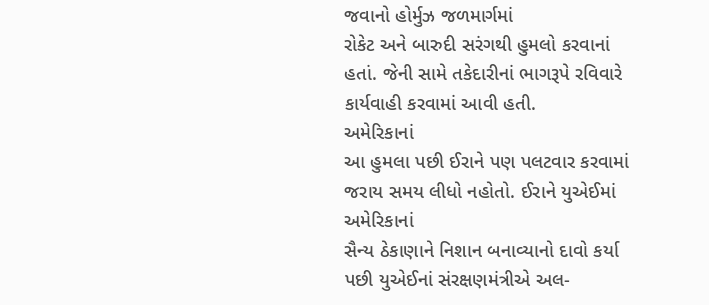જવાનો હોર્મુઝ જળમાર્ગમાં
રોકેટ અને બારુદી સરંગથી હુમલો કરવાનાં હતાં. જેની સામે તકેદારીનાં ભાગરૂપે રવિવારે
કાર્યવાહી કરવામાં આવી હતી.
અમેરિકાનાં
આ હુમલા પછી ઈરાને પણ પલટવાર કરવામાં જરાય સમય લીધો નહોતો. ઈરાને યુએઈમાં અમેરિકાનાં
સૈન્ય ઠેકાણાને નિશાન બનાવ્યાનો દાવો કર્યા પછી યુએઈનાં સંરક્ષણમંત્રીએ અલ-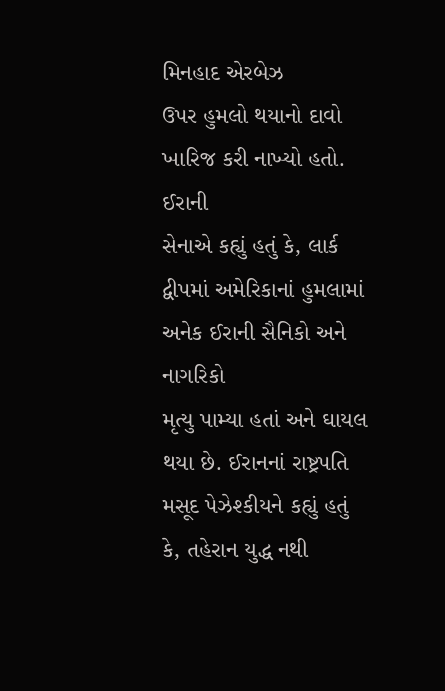મિનહાદ એરબેઝ
ઉપર હુમલો થયાનો દાવો ખારિજ કરી નાખ્યો હતો.
ઈરાની
સેનાએ કહ્યું હતું કે, લાર્ક દ્વીપમાં અમેરિકાનાં હુમલામાં અનેક ઈરાની સૈનિકો અને નાગરિકો
મૃત્યુ પામ્યા હતાં અને ઘાયલ થયા છે. ઈરાનનાં રાષ્ટ્રપતિ મસૂદ પેઝેશ્કીયને કહ્યું હતું
કે, તહેરાન યુદ્ધ નથી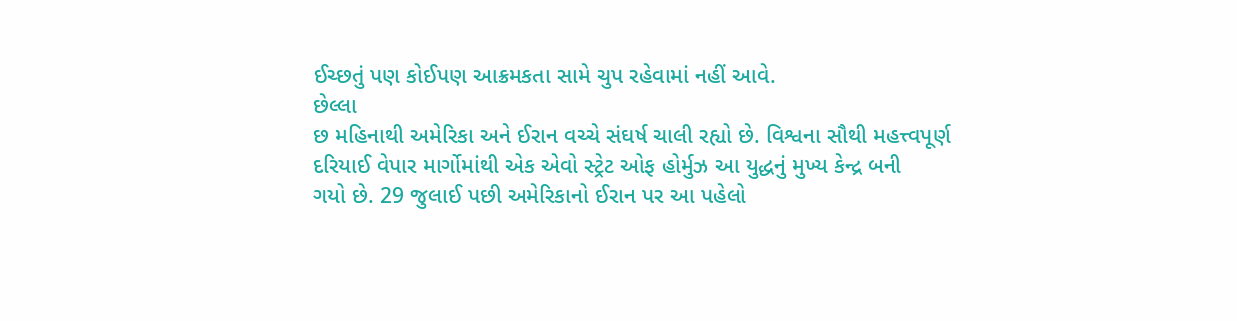ઈચ્છતું પણ કોઈપણ આક્રમકતા સામે ચુપ રહેવામાં નહીં આવે.
છેલ્લા
છ મહિનાથી અમેરિકા અને ઈરાન વચ્ચે સંઘર્ષ ચાલી રહ્યો છે. વિશ્વના સૌથી મહત્ત્વપૂર્ણ
દરિયાઈ વેપાર માર્ગોમાંથી એક એવો સ્ટ્રેટ ઓફ હોર્મુઝ આ યુદ્ધનું મુખ્ય કેન્દ્ર બની
ગયો છે. 29 જુલાઈ પછી અમેરિકાનો ઈરાન પર આ પહેલો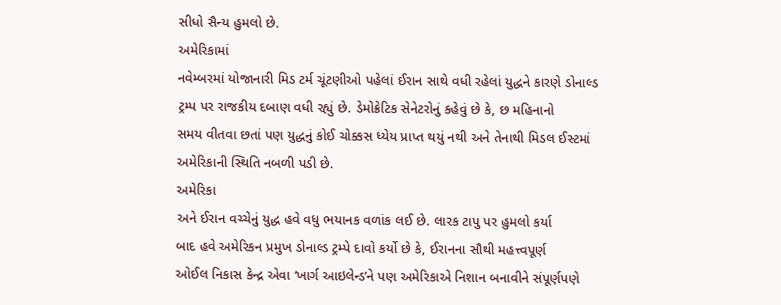સીધો સૈન્ય હુમલો છે.
અમેરિકામાં
નવેમ્બરમાં યોજાનારી મિડ ટર્મ ચૂંટણીઓ પહેલાં ઈરાન સાથે વધી રહેલાં યુદ્ધને કારણે ડોનાલ્ડ
ટ્રમ્પ પર રાજકીય દબાણ વધી રહ્યું છે. ડેમોક્રેટિક સેનેટરોનું કહેવું છે કે, છ મહિનાનો
સમય વીતવા છતાં પણ યુદ્ધનું કોઈ ચોક્કસ ધ્યેય પ્રાપ્ત થયું નથી અને તેનાથી મિડલ ઈસ્ટમાં
અમેરિકાની સ્થિતિ નબળી પડી છે.
અમેરિકા
અને ઈરાન વચ્ચેનું યુદ્ધ હવે વધુ ભયાનક વળાંક લઈ છે. લારક ટાપુ પર હુમલો કર્યા
બાદ હવે અમેરિકન પ્રમુખ ડોનાલ્ડ ટ્રમ્પે દાવો કર્યો છે કે, ઈરાનના સૌથી મહત્ત્વપૂર્ણ
ઓઈલ નિકાસ કેન્દ્ર એવા ‘ખાર્ગ આઇલેન્ડ’ને પણ અમેરિકાએ નિશાન બનાવીને સંપૂર્ણપણે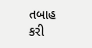તબાહ
કરી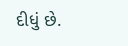દીધું છે.